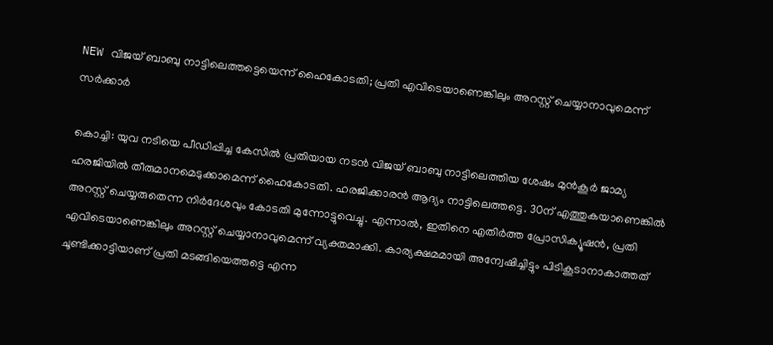NEW വിജയ് ബാബു നാട്ടിലെത്തട്ടെയെന്ന് ഹൈകോടതി; പ്രതി എവിടെയാണെങ്കിലും അറസ്റ്റ് ചെയ്യാനാവുമെന്ന് സർക്കാർ

കൊച്ചി: യുവ നടിയെ പീഡിപ്പിച്ച കേസിൽ പ്രതിയായ നടൻ വിജയ് ബാബു നാട്ടിലെത്തിയ ശേഷം മുൻകൂർ ജാമ്യ ഹരജിയിൽ തീരുമാനമെടുക്കാമെന്ന് ഹൈകോടതി. ഹരജിക്കാരൻ ആദ്യം നാട്ടിലെത്തട്ടെ. 30ന് എത്തുകയാണെങ്കിൽ അറസ്റ്റ് ചെയ്യരുതെന്ന നിർദേശവും കോടതി മുന്നോട്ടുവെച്ചു. എന്നാൽ, ഇതിനെ എതിർത്ത പ്രോസിക്യൂഷൻ, പ്രതി എവിടെയാണെങ്കിലും അറസ്റ്റ് ചെയ്യാനാവുമെന്ന് വ്യക്തമാക്കി. കാര്യക്ഷമമായി അന്വേഷിച്ചിട്ടും പിടികൂടാനാകാത്തത് ചൂണ്ടിക്കാട്ടിയാണ് പ്രതി മടങ്ങിയെത്തട്ടെ എന്ന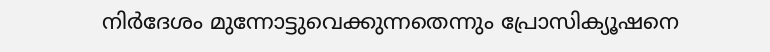നിർദേശം മുന്നോട്ടുവെക്കുന്നതെന്നും പ്രോസിക്യൂഷനെ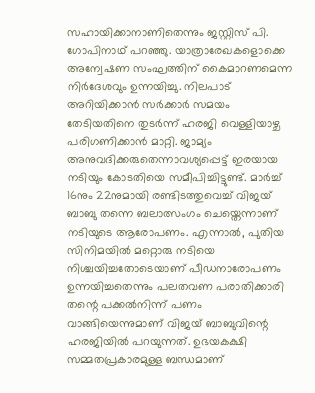സഹായിക്കാനാണിതെന്നും ജസ്റ്റിസ് പി. ഗോപിനാഥ് പറഞ്ഞു. യാത്രാരേഖകളൊക്കെ അന്വേഷണ സംഘത്തിന് കൈമാറണമെന്ന നിർദേശവും ഉന്നയിച്ചു. നിലപാട് അറിയിക്കാൻ സർക്കാർ സമയം തേടിയതിനെ തുടർന്ന് ഹരജി വെള്ളിയാഴ്ച പരിഗണിക്കാൻ മാറ്റി. ജാമ്യം അനുവദിക്കരുതെന്നാവശ്യപ്പെട്ട് ഇരയായ നടിയും കോടതിയെ സമീപിച്ചിട്ടുണ്ട്. മാർച്ച് 16നും 22നുമായി രണ്ടിടത്തുവെച്ച് വിജയ് ബാബു തന്നെ ബലാത്സംഗം ചെയ്തെന്നാണ് നടിയുടെ ആരോപണം. എന്നാൽ, പുതിയ സിനിമയിൽ മറ്റൊരു നടിയെ നിശ്ചയിച്ചതോടെയാണ് പീഡനാരോപണം ഉന്നയിച്ചതെന്നും പലതവണ പരാതിക്കാരി തന്റെ പക്കൽനിന്ന് പണം വാങ്ങിയെന്നുമാണ് വിജയ് ബാബുവിന്റെ ഹരജിയിൽ പറയുന്നത്. ഉഭയകക്ഷി സമ്മതപ്രകാരമുള്ള ബന്ധമാണ്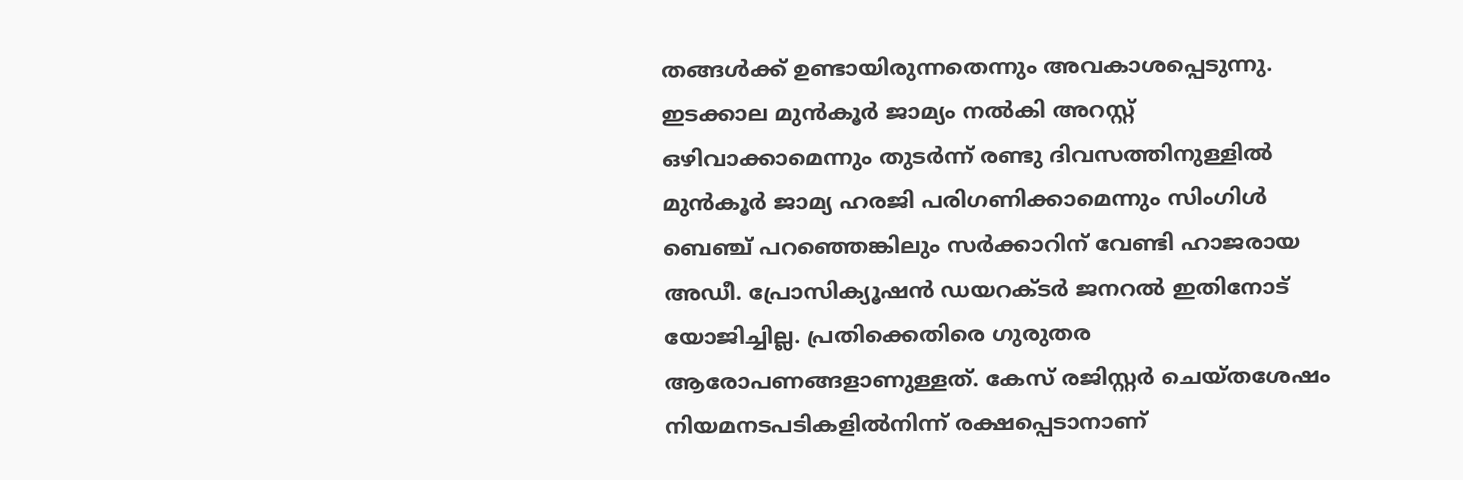തങ്ങൾക്ക് ഉണ്ടായിരുന്നതെന്നും അവകാശപ്പെടുന്നു. ഇടക്കാല മുൻകൂർ ജാമ്യം നൽകി അറസ്റ്റ് ഒഴിവാക്കാമെന്നും തുടർന്ന് രണ്ടു ദിവസത്തിനുള്ളിൽ മുൻകൂർ ജാമ്യ ഹരജി പരിഗണിക്കാമെന്നും സിംഗിൾ ബെഞ്ച് പറഞ്ഞെങ്കിലും സർക്കാറിന് വേണ്ടി ഹാജരായ അഡീ. പ്രോസിക്യൂഷൻ ഡയറക്ടർ ജനറൽ ഇതിനോട് യോജിച്ചില്ല. പ്രതിക്കെതിരെ ഗുരുതര ആരോപണങ്ങളാണുള്ളത്. കേസ് രജിസ്റ്റർ ചെയ്തശേഷം നിയമനടപടികളിൽനിന്ന് രക്ഷപ്പെടാനാണ്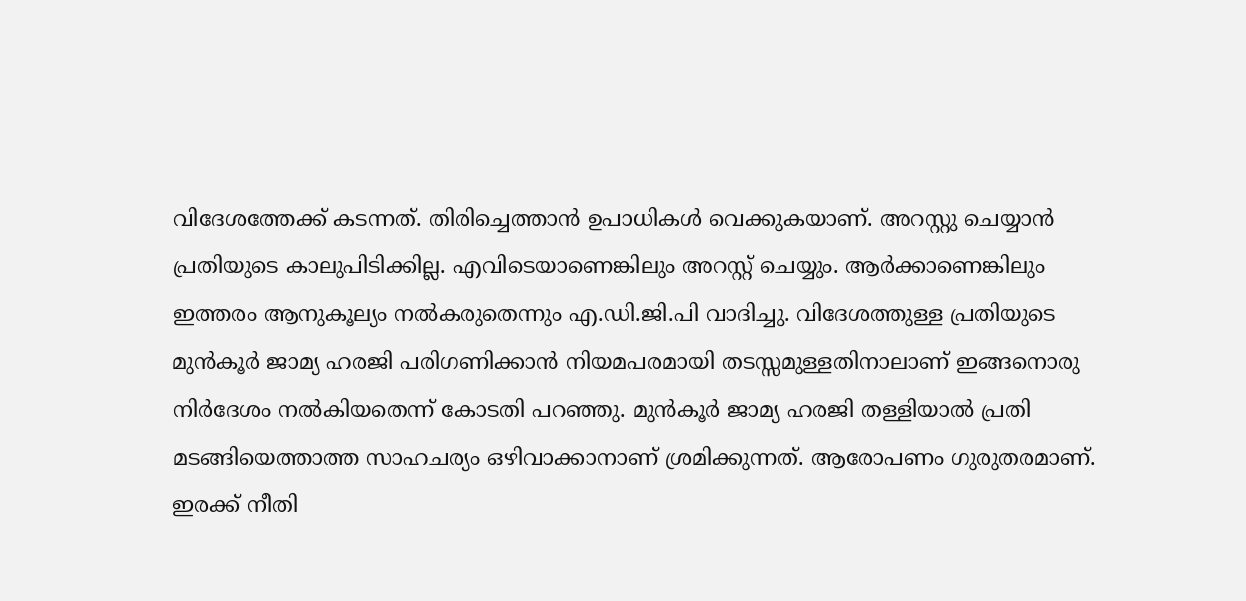വിദേശത്തേക്ക് കടന്നത്. തിരിച്ചെത്താൻ ഉപാധികൾ വെക്കുകയാണ്. അറസ്റ്റു ചെയ്യാൻ പ്രതിയുടെ കാലുപിടിക്കില്ല. എവിടെയാണെങ്കിലും അറസ്റ്റ് ചെയ്യും. ആർക്കാണെങ്കിലും ഇത്തരം ആനുകൂല്യം നൽകരുതെന്നും എ.ഡി.ജി.പി വാദിച്ചു. വിദേശത്തുള്ള പ്രതിയുടെ മുൻകൂർ ജാമ്യ ഹരജി പരിഗണിക്കാൻ നിയമപരമായി തടസ്സമുള്ളതിനാലാണ് ഇങ്ങനൊരു നിർദേശം നൽകിയതെന്ന് കോടതി പറഞ്ഞു. മുൻകൂർ ജാമ്യ ഹരജി തള്ളിയാൽ പ്രതി മടങ്ങിയെത്താത്ത സാഹചര്യം ഒഴിവാക്കാനാണ് ശ്രമിക്കുന്നത്. ആരോപണം ഗുരുതരമാണ്. ഇരക്ക് നീതി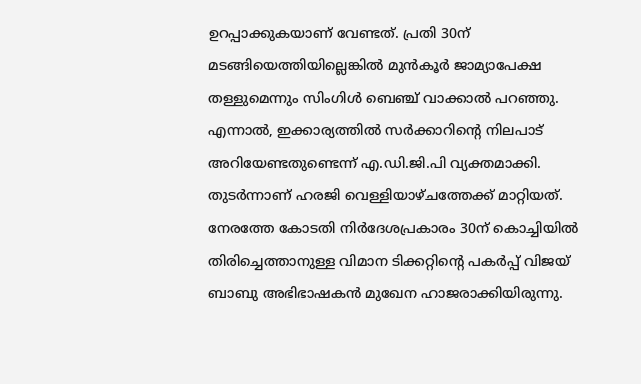ഉറപ്പാക്കുകയാണ് വേണ്ടത്. പ്രതി 30ന് മടങ്ങിയെത്തിയില്ലെങ്കിൽ മുൻകൂർ ജാമ്യാപേക്ഷ തള്ളുമെന്നും സിംഗിൾ ബെഞ്ച് വാക്കാൽ പറഞ്ഞു. എന്നാൽ, ഇക്കാര്യത്തിൽ സർക്കാറിന്റെ നിലപാട് അറിയേണ്ടതുണ്ടെന്ന് എ.ഡി.ജി.പി വ്യക്തമാക്കി. തുടർന്നാണ് ഹരജി വെള്ളിയാഴ്ചത്തേക്ക് മാറ്റിയത്. നേരത്തേ കോടതി നിർദേശപ്രകാരം 30ന് കൊച്ചിയിൽ തിരിച്ചെത്താനുള്ള വിമാന ടിക്കറ്റിന്റെ പകർപ്പ് വിജയ് ബാബു അഭിഭാഷകൻ മുഖേന ഹാജരാക്കിയിരുന്നു.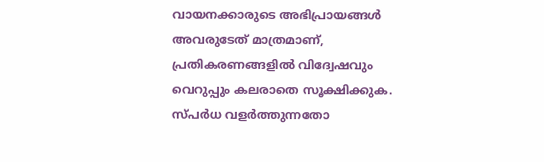വായനക്കാരുടെ അഭിപ്രായങ്ങള്‍ അവരുടേത് മാത്രമാണ്, പ്രതികരണങ്ങളിൽ വിദ്വേഷവും വെറുപ്പും കലരാതെ സൂക്ഷിക്കുക. സ്പർധ വളർത്തുന്നതോ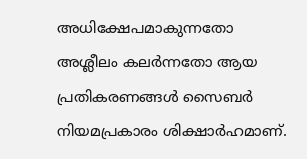അധിക്ഷേപമാകുന്നതോ അശ്ലീലം കലർന്നതോ ആയ പ്രതികരണങ്ങൾ സൈബർ നിയമപ്രകാരം ശിക്ഷാർഹമാണ്.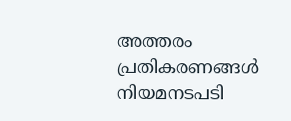അത്തരം പ്രതികരണങ്ങൾ നിയമനടപടി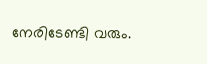നേരിടേണ്ടി വരും.